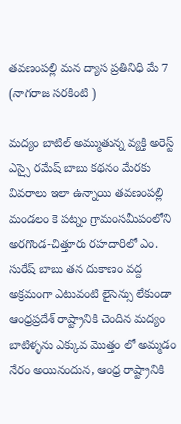తవణంపల్లి మన ద్యాస ప్రతినిధి మే 7 (నాగరాజ సరకింటి )

మద్యం బాటిల్ అమ్ముతున్న వ్యక్తి అరెస్ట్ ఎస్సై రమేష్ బాబు కథనం మేరకు వివరాలు ఇలా ఉన్నాయి తవణంపల్లి మండలం కె పట్నం గ్రామంసమీపంలోని అరగొండ-చిత్తూరు రహదారిలో ఎం. సురేష్ బాబు తన దుకాణం వద్ద అక్రమంగా ఎటువంటి లైసెన్సు లేకుండా ఆంధ్రప్రదేశ్ రాష్ట్రానికి చెందిన మద్యం బాటిళ్ళను ఎక్కువ మొత్తం లో అమ్మడం నేరం అయినందున, ఆంధ్ర రాష్ట్రానికి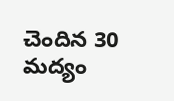చెందిన 30 మద్యం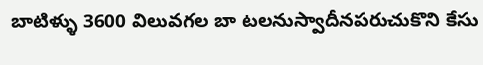బాటిళ్ళు 3600 విలువగల బా టలనుస్వాదీనపరుచుకొని కేసు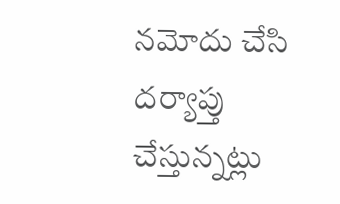నమోదు చేసి దర్యాప్తు చేస్తున్నట్లు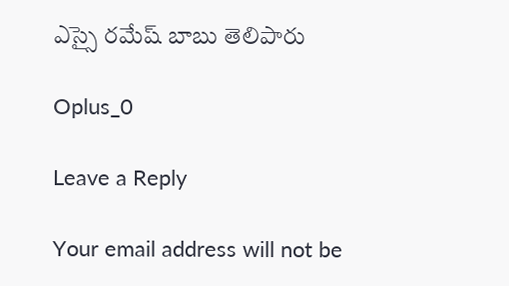ఎస్సై రమేష్ బాబు తెలిపారు

Oplus_0

Leave a Reply

Your email address will not be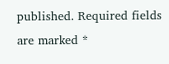published. Required fields are marked *